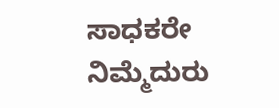ಸಾಧಕರೇ ನಿಮ್ಮೆದುರು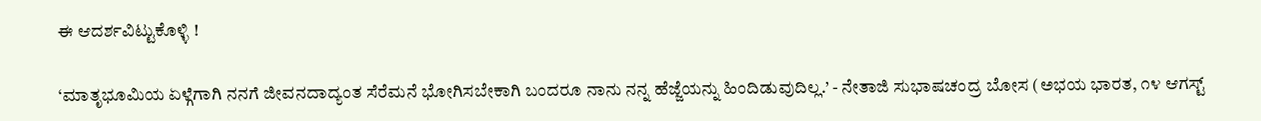ಈ ಆದರ್ಶವಿಟ್ಟುಕೊಳ್ಳಿ !

‘ಮಾತೃಭೂಮಿಯ ಏಳ್ಗೆಗಾಗಿ ನನಗೆ ಜೀವನದಾದ್ಯಂತ ಸೆರೆಮನೆ ಭೋಗಿಸಬೇಕಾಗಿ ಬಂದರೂ ನಾನು ನನ್ನ ಹೆಜ್ಜೆಯನ್ನು ಹಿಂದಿಡುವುದಿಲ್ಲ.’ - ನೇತಾಜಿ ಸುಭಾಷಚಂದ್ರ ಬೋಸ (ಅಭಯ ಭಾರತ, ೧೪ ಆಗಸ್ಟ್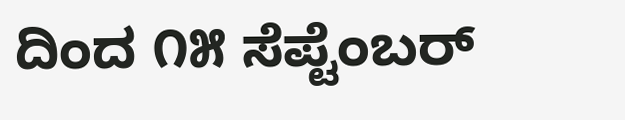ದಿಂದ ೧೫ ಸೆಪ್ಟೆಂಬರ್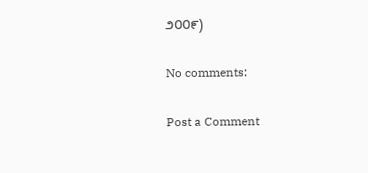೨೦೦೯)

No comments:

Post a Comment